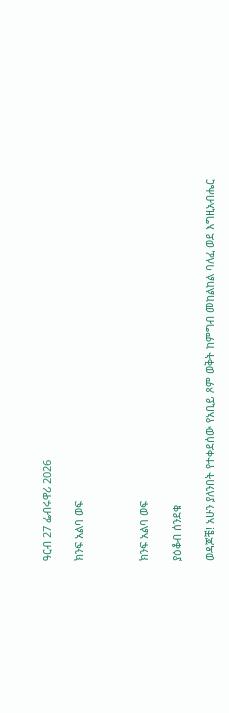ዓርብ 27 ፌብሩዋሪ 2026

ክንፍ አልባ ወፍ



ክንፍ አልባ ወፍ

ያዕቆብ ሰንደቁ

ወዳጆቼ! አሁን ያለንበት የተቀደሰው የአቢይ ጾም ወቅት ከምግብ መከልከል ባለፈ ወደ እግዚአብሔር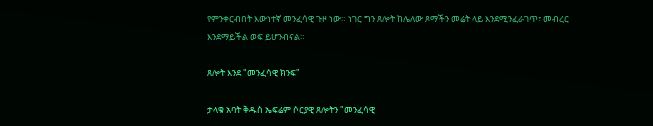የምንቀርብበት እውነተኛ መንፈሳዊ ጉዞ ነው። ነገር ግን ጸሎት ከሌለው ጾማችን መሬት ላይ እንደሚንፈራገጥ፣ መብረር እንደማይችል ወፍ ይሆንብናል።

ጸሎት እንደ "መንፈሳዊ ክንፍ"

ታላቁ አባት ቅዱስ ኤፍሬም ሶርያዊ ጸሎትን "መንፈሳዊ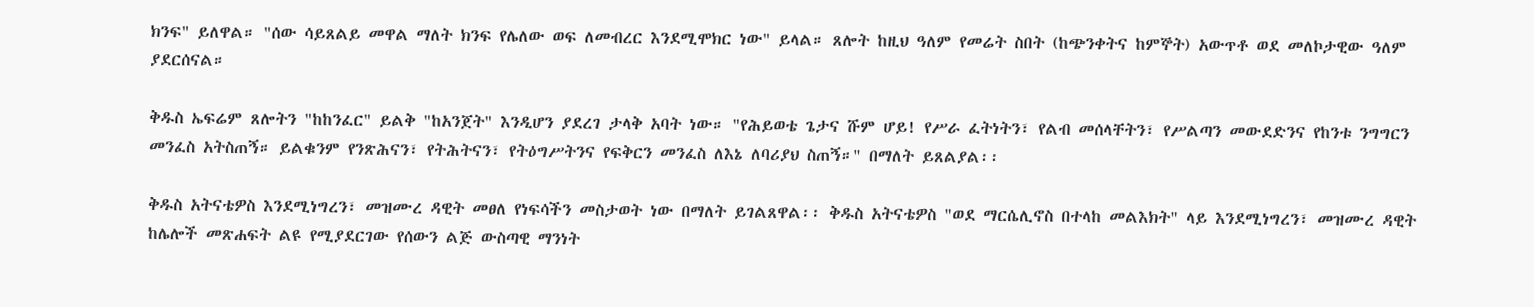ክንፍ" ይለዋል። "ሰው ሳይጸልይ መዋል ማለት ክንፍ የሌለው ወፍ ለመብረር እንደሚሞክር ነው" ይላል። ጸሎት ከዚህ ዓለም የመሬት ስበት (ከጭንቀትና ከምኞት) አውጥቶ ወደ መለኮታዊው ዓለም ያደርሰናል።

ቅዱስ ኤፍሬም ጸሎትን "ከከንፈር" ይልቅ "ከአንጀት" እንዲሆን ያደረገ ታላቅ አባት ነው። "የሕይወቴ ጌታና ሹም ሆይ! የሥራ ፈትነትን፣ የልብ መሰላቸትን፣ የሥልጣን መውደድንና የከንቱ ንግግርን መንፈስ አትስጠኝ። ይልቁንም የንጽሕናን፣ የትሕትናን፣ የትዕግሥትንና የፍቅርን መንፈስ ለእኔ ለባሪያህ ስጠኝ።" በማለት ይጸልያል፡፡

ቅዱስ አትናቴዎስ እንደሚነግረን፣ መዝሙረ ዳዊት መፀለ የነፍሳችን መስታወት ነው በማለት ይገልጸዋል፡፡ ቅዱስ አትናቴዎስ "ወደ ማርሴሊኖስ በተላከ መልእክት" ላይ እንደሚነግረን፣ መዝሙረ ዳዊት ከሌሎች መጽሐፍት ልዩ የሚያደርገው የሰውን ልጅ ውስጣዊ ማንነት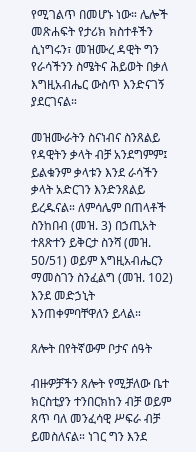የሚገልጥ በመሆኑ ነው። ሌሎች መጽሐፍት የታሪክ ክስተቶችን ሲነግሩን፣ መዝሙረ ዳዊት ግን የራሳችንን ስሜትና ሕይወት በቃለ እግዚአብሔር ውስጥ እንድናገኝ ያደርገናል።

መዝሙራትን ስናነብና ስንጸልይ የዳዊትን ቃላት ብቻ አንደግምም፤ ይልቁንም ቃላቱን እንደ ራሳችን ቃላት አድርገን እንድንጸልይ ይረዱናል። ለምሳሌም በጠላቶች ስንከበብ (መዝ. 3) በኃጢአት ተጸጽተን ይቅርታ ስንሻ (መዝ. 50/51) ወይም እግዚአብሔርን ማመስገን ስንፈልግ (መዝ. 102) እንደ መድኃኒት እንጠቀምባቸዋለን ይላል።

ጸሎት በየትኛውም ቦታና ሰዓት

ብዙዎቻችን ጸሎት የሚቻለው ቤተ ክርስቲያን ተንበርክከን ብቻ ወይም ጸጥ ባለ መንፈሳዊ ሥፍራ ብቻ ይመስለናል። ነገር ግን እንደ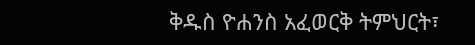ቅዱስ ዮሐንስ አፈወርቅ ትምህርት፣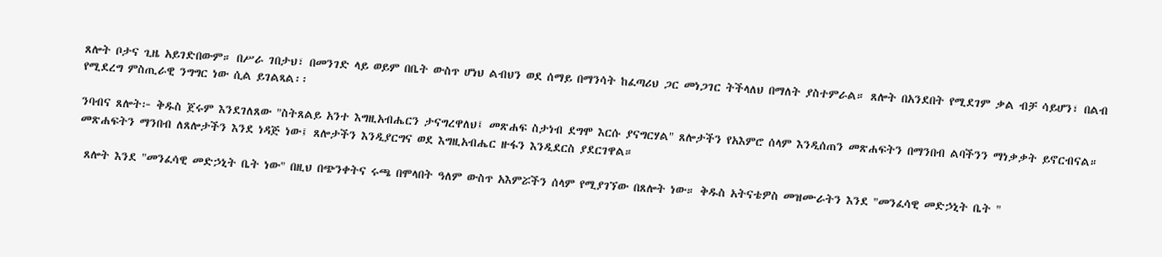ጸሎት ቦታና ጊዜ አይገድበውም። በሥራ ገበታህ፣ በመንገድ ላይ ወይም በቤት ውስጥ ሆነህ ልብህን ወደ ሰማይ በማንሳት ከፈጣሪህ ጋር መነጋገር ትችላለህ በማለት ያስተምራል። ጸሎት በአንደበት የሚደገም ቃል ብቻ ሳይሆን፣ በልብ የሚደረግ ምስጢራዊ ንግግር ነው ሲል ይገልጻል፡፡

ንባብና ጸሎት፦ ቅዱስ ጀሩም እንደገለጸው "ስትጸልይ አንተ እግዚአብሔርን ታናግረዋለህ፤ መጽሐፍ ስታነብ ደግሞ እርሱ ያናግርሃል" ጸሎታችን የአእምሮ ሰላም እንዲሰጠን መጽሐፍትን በማንበብ ልባችንን ማነቃቃት ይኖርብናል። መጽሐፍትን ማንበብ ለጸሎታችን እንደ ነዳጅ ነው፤ ጸሎታችን እንዲያርግና ወደ እግዚአብሔር ዙፋን እንዲደርስ ያደርገዋል።

 ጸሎት እንደ "መንፈሳዊ መድኃኒት ቤት ነው" በዚህ በጭንቀትና ሩጫ በሞላበት ዓለም ውስጥ አእምሯችን ሰላም የሚያገኘው በጸሎት ነው። ቅዱስ አትናቴዎስ መዝሙራትን እንደ "መንፈሳዊ መድኃኒት ቤት "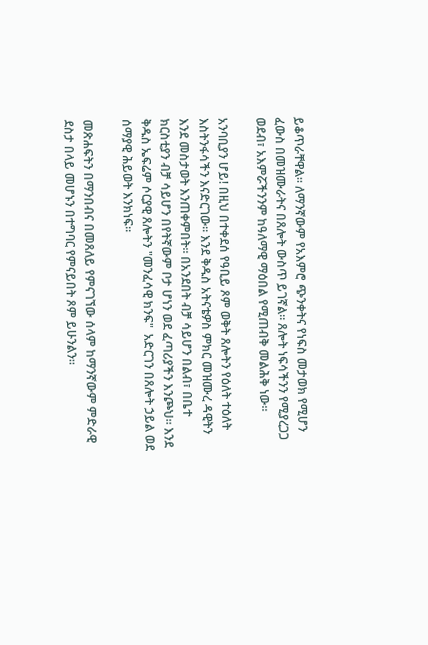ይቆጥራቸዋል። ለማንኛውም የአእምሮ ጭንቀትና የነፍስ መታወክ የሚሆን ፈውስ በመዝሙራትና በጸሎት ውስጥ ይገኛል። ጸሎት ነፍሳችንን የሚያረጋጋ ወደብ፣ አእምሯችንንም ከዓለማዊ ማዕበል የሚጠብቅ መልሕቅ ነው።

አንባቢያን ሆይ! በዚህ በተቀደሰ የዓቢይ ጾም ወቅት ጸሎትን የዕለት ተዕለት እስትንፋሳችን እናድርገው። እንደ ቅዱስ አትናቴዎስ ምክር መዝሙረ ዳዊትን እንደ መስታወት እንጠቀምበት። በአንደበት ብቻ ሳይሆን በልብ፣ በቤተ ክርስቲያን ብቻ ሳይሆን በየትኛውም ቦታ ሆነን ወደ ፈጣሪያችን እንጮህ። እንደ ቅዱስ ኤፍሬም ሶርያዊ ጸሎትን "መንፈሳዊ ክንፍ"  አድርገን በጸሎት ኃይል ወደ ሰማያዊ ሕይወት እንክነፍ።

መጽሐፍትን በማንበብና በመጸለይ የምናገኘው ሰላም ከማንኛውም ምድራዊ ደስታ በላይ መሆኑን በተግባር የምናይበት ጾም ይሁንልን።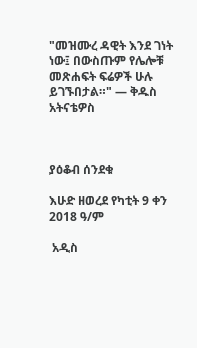"መዝሙረ ዳዊት እንደ ገነት ነው፤ በውስጡም የሌሎቹ መጽሐፍት ፍሬዎች ሁሉ ይገኙበታል።" — ቅዱስ አትናቴዎስ



ያዕቆብ ሰንደቁ

እሁድ ዘወረደ የካቲት 9 ቀን 2018 ዓ/ም

 አዲስ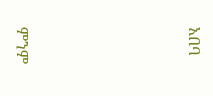አበባ





ምንም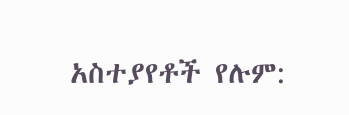አስተያየቶች የሉም: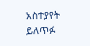አስተያየት ይለጥፉ